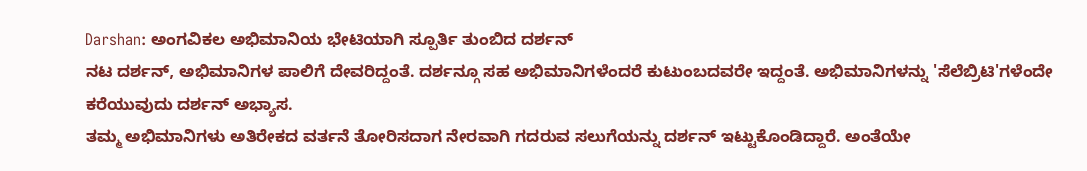Darshan: ಅಂಗವಿಕಲ ಅಭಿಮಾನಿಯ ಭೇಟಿಯಾಗಿ ಸ್ಪೂರ್ತಿ ತುಂಬಿದ ದರ್ಶನ್
ನಟ ದರ್ಶನ್, ಅಭಿಮಾನಿಗಳ ಪಾಲಿಗೆ ದೇವರಿದ್ದಂತೆ. ದರ್ಶನ್ಗೂ ಸಹ ಅಭಿಮಾನಿಗಳೆಂದರೆ ಕುಟುಂಬದವರೇ ಇದ್ದಂತೆ. ಅಭಿಮಾನಿಗಳನ್ನು 'ಸೆಲೆಬ್ರಿಟಿ'ಗಳೆಂದೇ ಕರೆಯುವುದು ದರ್ಶನ್ ಅಭ್ಯಾಸ.
ತಮ್ಮ ಅಭಿಮಾನಿಗಳು ಅತಿರೇಕದ ವರ್ತನೆ ತೋರಿಸದಾಗ ನೇರವಾಗಿ ಗದರುವ ಸಲುಗೆಯನ್ನು ದರ್ಶನ್ ಇಟ್ಟುಕೊಂಡಿದ್ದಾರೆ. ಅಂತೆಯೇ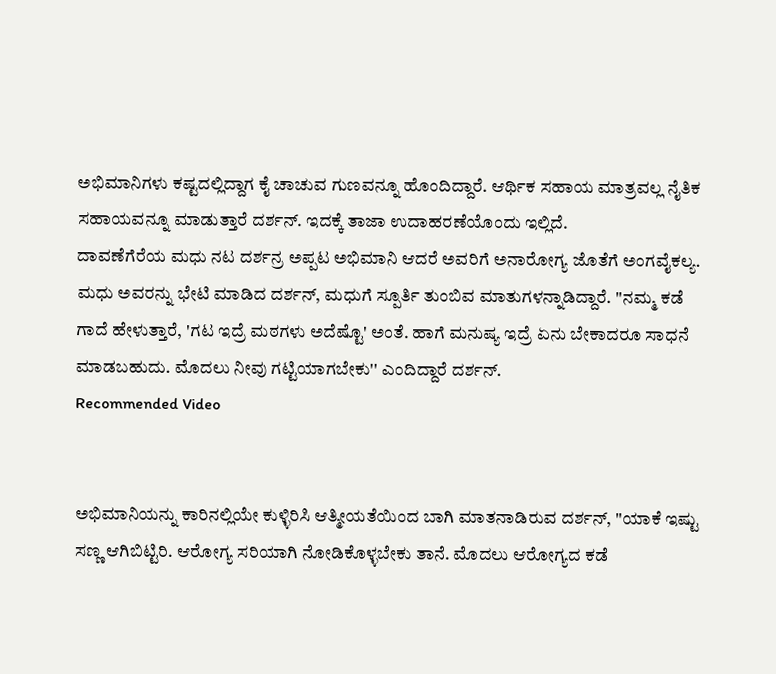ಅಭಿಮಾನಿಗಳು ಕಷ್ಟದಲ್ಲಿದ್ದಾಗ ಕೈ ಚಾಚುವ ಗುಣವನ್ನೂ ಹೊಂದಿದ್ದಾರೆ. ಆರ್ಥಿಕ ಸಹಾಯ ಮಾತ್ರವಲ್ಲ ನೈತಿಕ ಸಹಾಯವನ್ನೂ ಮಾಡುತ್ತಾರೆ ದರ್ಶನ್. ಇದಕ್ಕೆ ತಾಜಾ ಉದಾಹರಣೆಯೊಂದು ಇಲ್ಲಿದೆ.
ದಾವಣೆಗೆರೆಯ ಮಧು ನಟ ದರ್ಶನ್ರ ಅಪ್ಪಟ ಅಭಿಮಾನಿ ಆದರೆ ಅವರಿಗೆ ಅನಾರೋಗ್ಯ ಜೊತೆಗೆ ಅಂಗವೈಕಲ್ಯ. ಮಧು ಅವರನ್ನು ಭೇಟಿ ಮಾಡಿದ ದರ್ಶನ್, ಮಧುಗೆ ಸ್ಪೂರ್ತಿ ತುಂಬಿವ ಮಾತುಗಳನ್ನಾಡಿದ್ದಾರೆ. ''ನಮ್ಮ ಕಡೆ ಗಾದೆ ಹೇಳುತ್ತಾರೆ, 'ಗಟ ಇದ್ರೆ ಮಠಗಳು ಅದೆಷ್ಟೊ' ಅಂತೆ. ಹಾಗೆ ಮನುಷ್ಯ ಇದ್ರೆ ಏನು ಬೇಕಾದರೂ ಸಾಧನೆ ಮಾಡಬಹುದು. ಮೊದಲು ನೀವು ಗಟ್ಟಿಯಾಗಬೇಕು'' ಎಂದಿದ್ದಾರೆ ದರ್ಶನ್.
Recommended Video


ಅಭಿಮಾನಿಯನ್ನು ಕಾರಿನಲ್ಲಿಯೇ ಕುಳ್ಳಿರಿಸಿ ಆತ್ಮೀಯತೆಯಿಂದ ಬಾಗಿ ಮಾತನಾಡಿರುವ ದರ್ಶನ್, ''ಯಾಕೆ ಇಷ್ಟು ಸಣ್ಣ ಆಗಿಬಿಟ್ಟಿರಿ. ಆರೋಗ್ಯ ಸರಿಯಾಗಿ ನೋಡಿಕೊಳ್ಳಬೇಕು ತಾನೆ. ಮೊದಲು ಆರೋಗ್ಯದ ಕಡೆ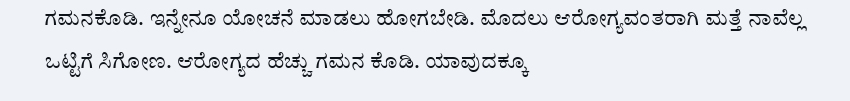ಗಮನಕೊಡಿ. ಇನ್ನೇನೂ ಯೋಚನೆ ಮಾಡಲು ಹೋಗಬೇಡಿ. ಮೊದಲು ಆರೋಗ್ಯವಂತರಾಗಿ ಮತ್ತೆ ನಾವೆಲ್ಲ ಒಟ್ಟಿಗೆ ಸಿಗೋಣ. ಆರೋಗ್ಯದ ಹೆಚ್ಚು ಗಮನ ಕೊಡಿ. ಯಾವುದಕ್ಕೂ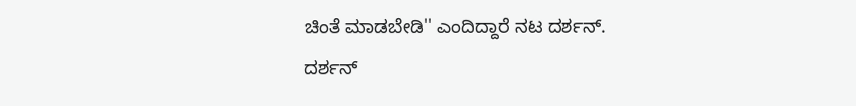ಚಿಂತೆ ಮಾಡಬೇಡಿ'' ಎಂದಿದ್ದಾರೆ ನಟ ದರ್ಶನ್.
ದರ್ಶನ್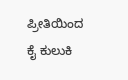ಪ್ರೀತಿಯಿಂದ ಕೈ ಕುಲುಕಿ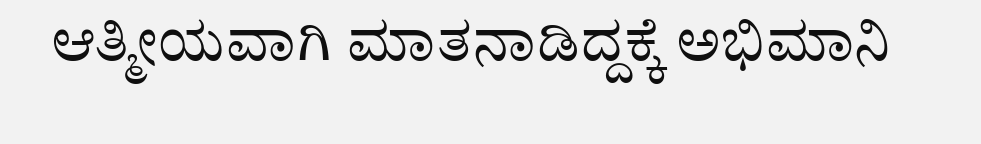ಆತ್ಮೀಯವಾಗಿ ಮಾತನಾಡಿದ್ದಕ್ಕೆ ಅಭಿಮಾನಿ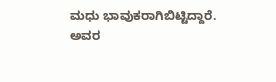ಮಧು ಭಾವುಕರಾಗಿಬಿಟ್ಟಿದ್ದಾರೆ. ಅವರ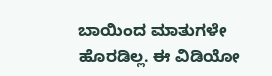ಬಾಯಿಂದ ಮಾತುಗಳೇ ಹೊರಡಿಲ್ಲ. ಈ ವಿಡಿಯೋ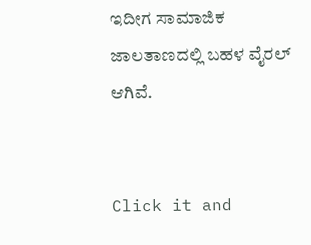ಇದೀಗ ಸಾಮಾಜಿಕ ಜಾಲತಾಣದಲ್ಲಿ ಬಹಳ ವೈರಲ್ ಆಗಿವೆ.


Click it and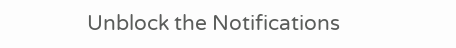Unblock the Notifications